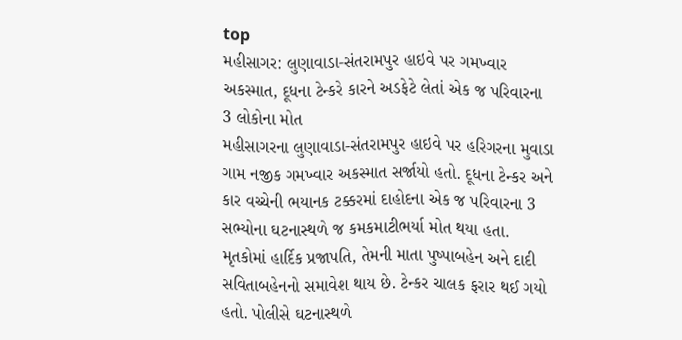top
મહીસાગર: લુણાવાડા-સંતરામપુર હાઇવે પર ગમખ્વાર અકસ્માત, દૂધના ટેન્કરે કારને અડફેટે લેતાં એક જ પરિવારના 3 લોકોના મોત
મહીસાગરના લુણાવાડા-સંતરામપુર હાઇવે પર હરિગરના મુવાડા ગામ નજીક ગમખ્વાર અકસ્માત સર્જાયો હતો. દૂધના ટેન્કર અને કાર વચ્ચેની ભયાનક ટક્કરમાં દાહોદના એક જ પરિવારના 3 સભ્યોના ઘટનાસ્થળે જ કમકમાટીભર્યા મોત થયા હતા. મૃતકોમાં હાર્દિક પ્રજાપતિ, તેમની માતા પુષ્પાબહેન અને દાદી સવિતાબહેનનો સમાવેશ થાય છે. ટેન્કર ચાલક ફરાર થઈ ગયો હતો. પોલીસે ઘટનાસ્થળે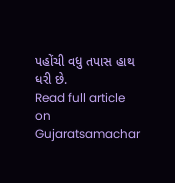પહોંચી વધુ તપાસ હાથ ધરી છે.
Read full article on Gujaratsamachar